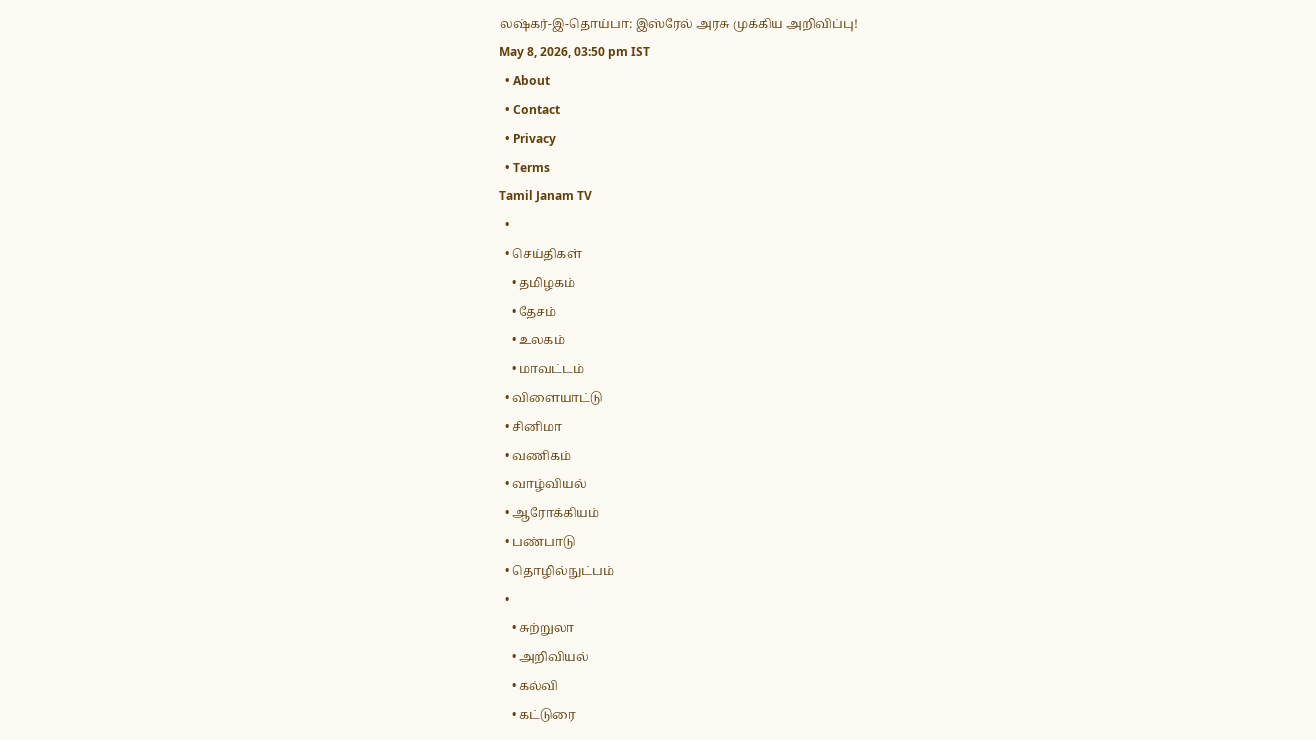லஷ்கர்-இ-தொய்பா: இஸ்ரேல் அரசு முக்கிய அறிவிப்பு!
May 8, 2026, 03:50 pm IST
  • About
  • Contact
  • Privacy
  • Terms
Tamil Janam TV
  •
  • செய்திகள்
    • தமிழகம்
    • தேசம்
    • உலகம்
    • மாவட்டம்
  • விளையாட்டு
  • சினிமா
  • வணிகம்
  • வாழ்வியல்
  • ஆரோக்கியம்
  • பண்பாடு
  • தொழில்நுட்பம்
  •
    • சுற்றுலா
    • அறிவியல்
    • கல்வி
    • கட்டுரை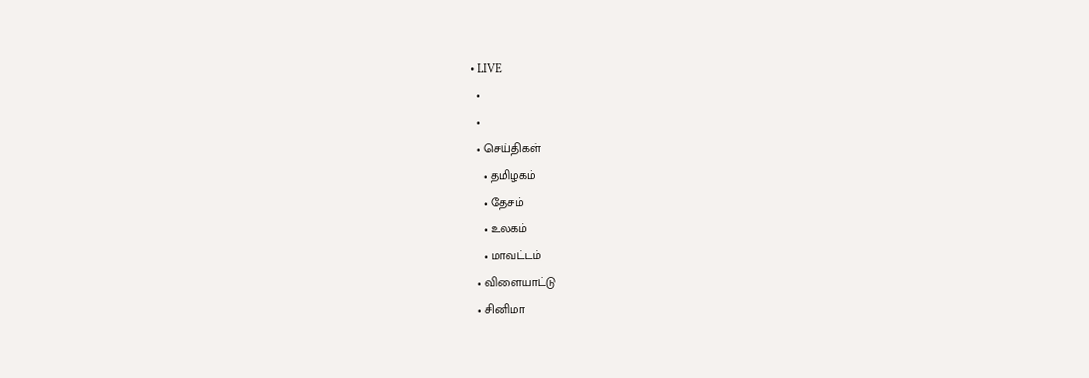• LIVE
  •
  •
  • செய்திகள்
    • தமிழகம்
    • தேசம்
    • உலகம்
    • மாவட்டம்
  • விளையாட்டு
  • சினிமா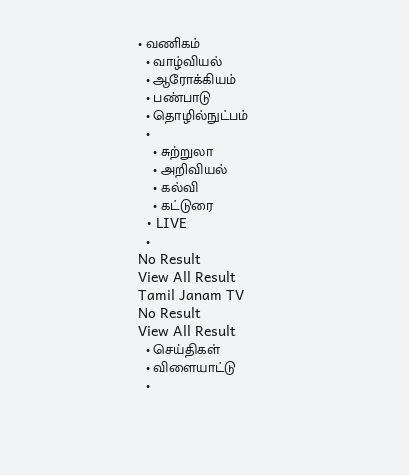• வணிகம்
  • வாழ்வியல்
  • ஆரோக்கியம்
  • பண்பாடு
  • தொழில்நுட்பம்
  •
    • சுற்றுலா
    • அறிவியல்
    • கல்வி
    • கட்டுரை
  • LIVE
  •
No Result
View All Result
Tamil Janam TV
No Result
View All Result
  • செய்திகள்
  • விளையாட்டு
  •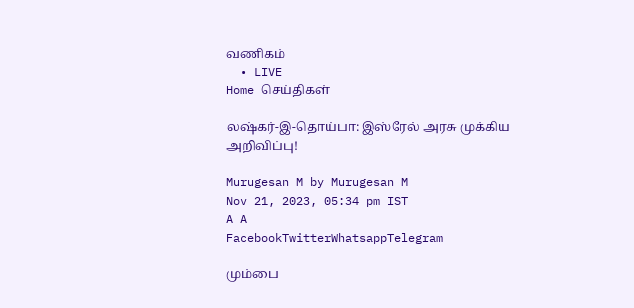வணிகம்
  • LIVE
Home செய்திகள்

லஷ்கர்-இ-தொய்பா: இஸ்ரேல் அரசு முக்கிய அறிவிப்பு!

Murugesan M by Murugesan M
Nov 21, 2023, 05:34 pm IST
A A
FacebookTwitterWhatsappTelegram

மும்பை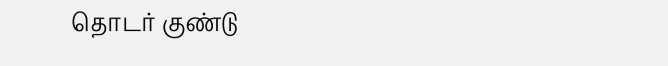தொடர் குண்டு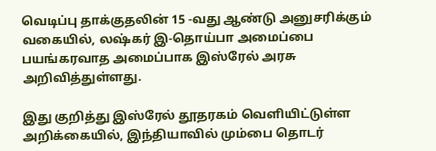வெடிப்பு தாக்குதலின் 15 -வது ஆண்டு அனுசரிக்கும் வகையில், லஷ்கர் இ-தொய்பா அமைப்பை பயங்கரவாத அமைப்பாக இஸ்ரேல் அரசு அறிவித்துள்ளது.

இது குறித்து இஸ்ரேல் தூதரகம் வெளியிட்டுள்ள அறிக்கையில், இந்தியாவில் மும்பை தொடர்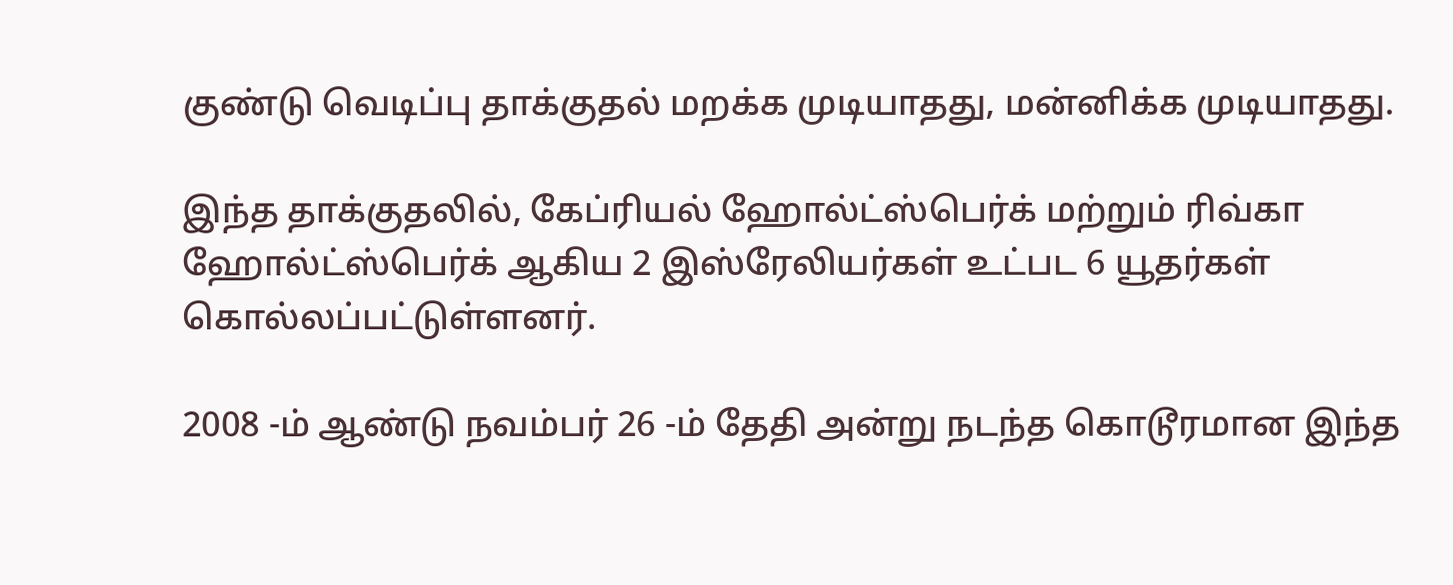குண்டு வெடிப்பு தாக்குதல் மறக்க முடியாதது, மன்னிக்க முடியாதது.

இந்த தாக்குதலில், கேப்ரியல் ஹோல்ட்ஸ்பெர்க் மற்றும் ரிவ்கா ஹோல்ட்ஸ்பெர்க் ஆகிய 2 இஸ்ரேலியர்கள் உட்பட 6 யூதர்கள் கொல்லப்பட்டுள்ளனர்.

2008 -ம் ஆண்டு நவம்பர் 26 -ம் தேதி அன்று நடந்த கொடூரமான இந்த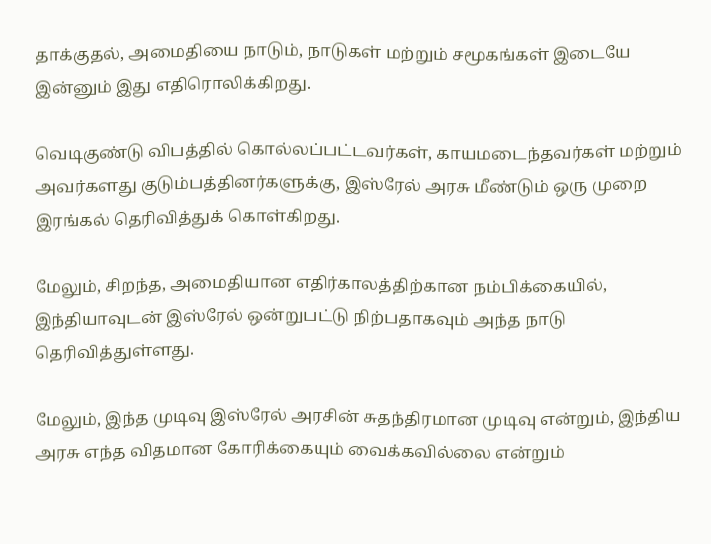தாக்குதல், அமைதியை நாடும், நாடுகள் மற்றும் சமூகங்கள் இடையே இன்னும் இது எதிரொலிக்கிறது.

வெடிகுண்டு விபத்தில் கொல்லப்பட்டவர்கள், காயமடைந்தவர்கள் மற்றும் அவர்களது குடும்பத்தினர்களுக்கு, இஸ்ரேல் அரசு மீண்டும் ஒரு முறை இரங்கல் தெரிவித்துக் கொள்கிறது.

மேலும், சிறந்த, அமைதியான எதிர்காலத்திற்கான நம்பிக்கையில், இந்தியாவுடன் இஸ்ரேல் ஒன்றுபட்டு நிற்பதாகவும் அந்த நாடு தெரிவித்துள்ளது.

மேலும், இந்த முடிவு இஸ்ரேல் அரசின் சுதந்திரமான முடிவு என்றும், இந்திய அரசு எந்த விதமான கோரிக்கையும் வைக்கவில்லை என்றும்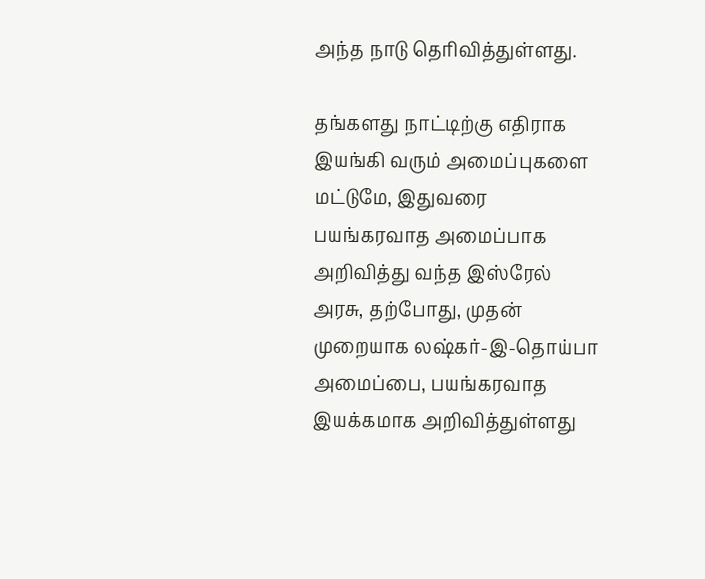அந்த நாடு தெரிவித்துள்ளது.

தங்களது நாட்டிற்கு எதிராக இயங்கி வரும் அமைப்புகளை மட்டுமே, இதுவரை பயங்கரவாத அமைப்பாக அறிவித்து வந்த இஸ்ரேல் அரசு, தற்போது, முதன் முறையாக லஷ்கர்-இ-தொய்பா அமைப்பை, பயங்கரவாத இயக்கமாக அறிவித்துள்ளது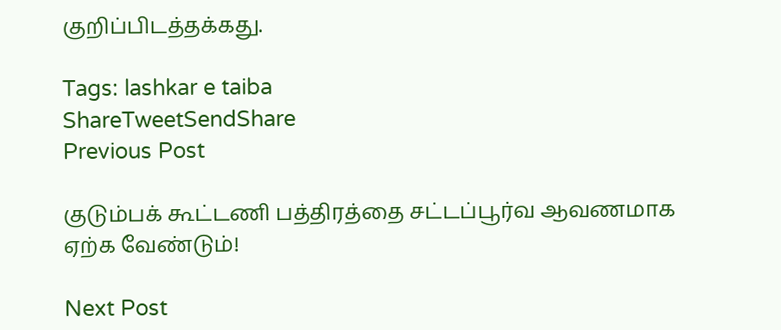குறிப்பிடத்தக்கது.

Tags: lashkar e taiba
ShareTweetSendShare
Previous Post

குடும்பக் கூட்டணி பத்திரத்தை சட்டப்பூர்வ ஆவணமாக ஏற்க வேண்டும்!

Next Post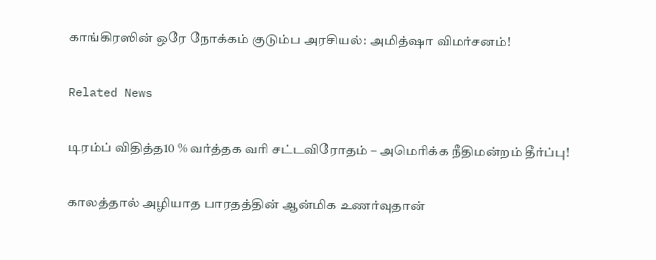காங்கிரஸின் ஒரே நோக்கம் குடும்ப அரசியல்: அமித்ஷா விமர்சனம்!

Related News

டிரம்ப் விதித்த10 % வர்த்தக வரி சட்டவிரோதம் – அமெரிக்க நீதிமன்றம் தீர்ப்பு!

காலத்தால் அழியாத பாரதத்தின் ஆன்மிக உணர்வுதான்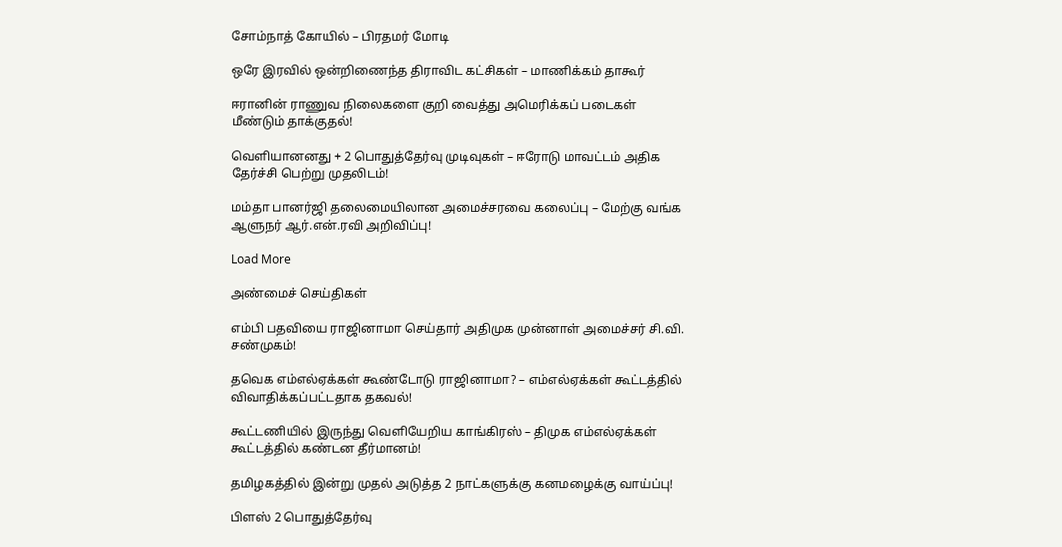சோம்நாத் கோயில் – பிரதமர் மோடி

ஒரே இரவில் ஒன்றிணைந்த திராவிட கட்சிகள் – மாணிக்கம் தாகூர்

ஈரானின் ராணுவ நிலைகளை குறி வைத்து அமெரிக்கப் படைகள் மீண்டும் தாக்குதல்!

வெளியானனது + 2 பொதுத்தேர்வு முடிவுகள் – ஈரோடு மாவட்டம் அதிக தேர்ச்சி பெற்று முதலிடம்!

மம்தா பானர்ஜி தலைமையிலான அமைச்சரவை கலைப்பு – மேற்கு வங்க ஆளுநர் ஆர்.என்.ரவி அறிவிப்பு!

Load More

அண்மைச் செய்திகள்

எம்பி பதவியை ராஜினாமா செய்தார் அதிமுக முன்னாள் அமைச்சர் சி.வி. சண்முகம்!

தவெக எம்எல்ஏக்கள் கூண்டோடு ராஜினாமா? – எம்எல்ஏக்கள் கூட்டத்தில் விவாதிக்கப்பட்டதாக தகவல்!

கூட்டணியில் இருந்து வெளியேறிய காங்கிரஸ் – திமுக எம்எல்ஏக்கள் கூட்டத்தில் கண்டன தீர்மானம்!

தமிழகத்தில் இன்று முதல் அடுத்த 2 நாட்களுக்கு கனமழைக்கு வாய்ப்பு!

பிளஸ் 2 பொதுத்தேர்வு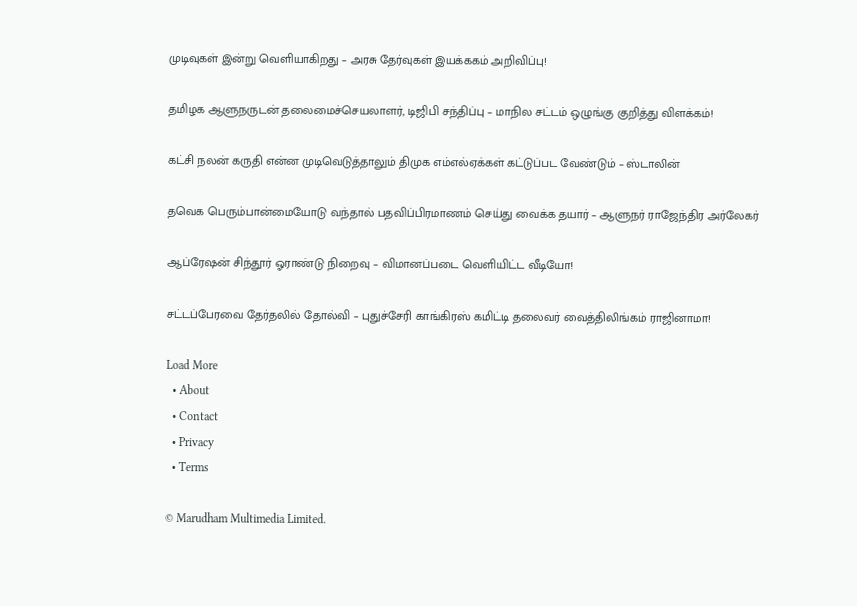முடிவுகள் இன்று வெளியாகிறது – அரசு தேர்வுகள் இயக்ககம் அறிவிப்பு!

தமிழக ஆளுநருடன் தலைமைச்செயலாளர், டிஜிபி சந்திப்பு – மாநில சட்டம் ஒழுங்கு குறித்து விளக்கம்!

கட்சி நலன் கருதி என்ன முடிவெடுத்தாலும் திமுக எம்எல்ஏக்கள் கட்டுப்பட வேண்டும் – ஸ்டாலின்

தவெக பெரும்பான்மையோடு வந்தால் பதவிப்பிரமாணம் செய்து வைக்க தயார் – ஆளுநர் ராஜேந்திர அர்லேகர்

ஆப்ரேஷன் சிந்தூர் ஓராண்டு நிறைவு – விமானப்படை வெளியிட்ட வீடியோ!

சட்டப்பேரவை தேர்தலில் தோல்வி – புதுச்சேரி காங்கிரஸ் கமிட்டி தலைவர் வைத்திலிங்கம் ராஜினாமா!

Load More
  • About
  • Contact
  • Privacy
  • Terms

© Marudham Multimedia Limited.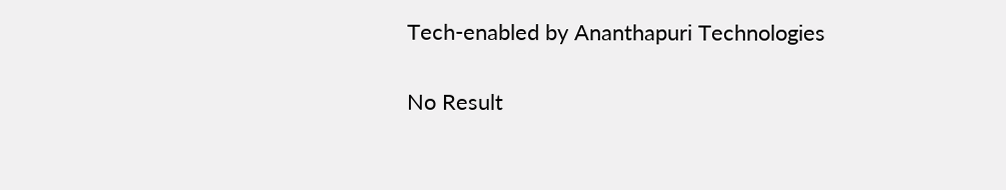Tech-enabled by Ananthapuri Technologies

No Result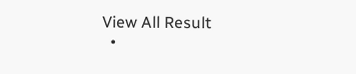View All Result
  •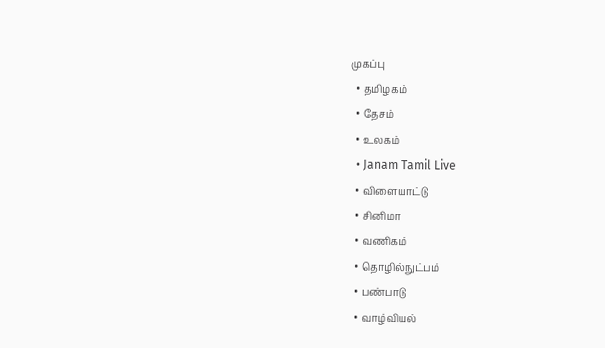முகப்பு
  • தமிழகம்
  • தேசம்
  • உலகம்
  • Janam Tamil Live
  • விளையாட்டு
  • சினிமா
  • வணிகம்
  • தொழில்நுட்பம்
  • பண்பாடு
  • வாழ்வியல்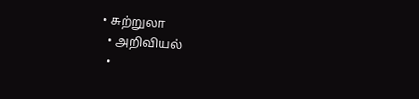• சுற்றுலா
  • அறிவியல்
  •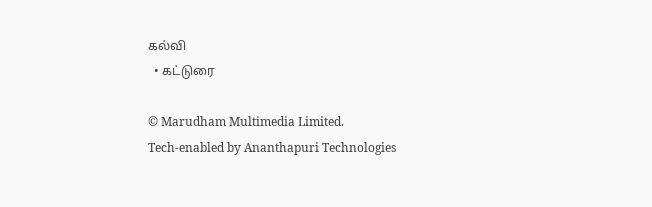கல்வி
  • கட்டுரை

© Marudham Multimedia Limited.
Tech-enabled by Ananthapuri Technologies